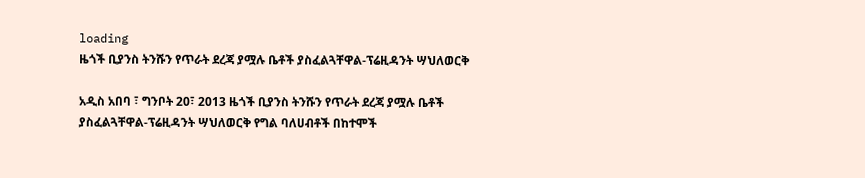loading
ዜጎች ቢያንስ ትንሹን የጥራት ደረጃ ያሟሉ ቤቶች ያስፈልጓቸዋል-ፕሬዚዳንት ሣህለወርቅ

አዲስ አበባ ፣ ግንቦት 20፣ 2013 ዜጎች ቢያንስ ትንሹን የጥራት ደረጃ ያሟሉ ቤቶች ያስፈልጓቸዋል-ፕሬዚዳንት ሣህለወርቅ የግል ባለሀብቶች በከተሞች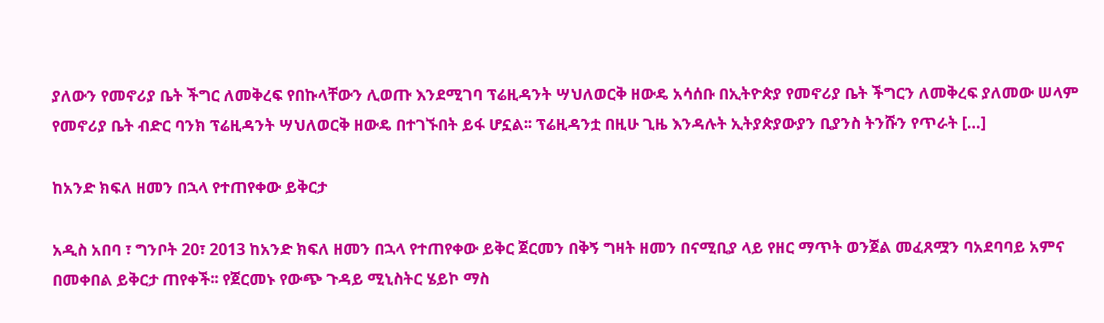ያለውን የመኖሪያ ቤት ችግር ለመቅረፍ የበኩላቸውን ሊወጡ እንደሚገባ ፕሬዚዳንት ሣህለወርቅ ዘውዴ አሳሰቡ በኢትዮጵያ የመኖሪያ ቤት ችግርን ለመቅረፍ ያለመው ሠላም የመኖሪያ ቤት ብድር ባንክ ፕሬዚዳንት ሣህለወርቅ ዘውዴ በተገኙበት ይፋ ሆኗል፡፡ ፕሬዚዳንቷ በዚሁ ጊዜ እንዳሉት ኢትያጵያውያን ቢያንስ ትንሹን የጥራት […]

ከአንድ ክፍለ ዘመን በኋላ የተጠየቀው ይቅርታ

አዲስ አበባ ፣ ግንቦት 20፣ 2013 ከአንድ ክፍለ ዘመን በኋላ የተጠየቀው ይቅር ጀርመን በቅኝ ግዛት ዘመን በናሚቢያ ላይ የዘር ማጥት ወንጀል መፈጸሟን ባአደባባይ አምና በመቀበል ይቅርታ ጠየቀች፡፡ የጀርመኑ የውጭ ጉዳይ ሚኒስትር ሄይኮ ማስ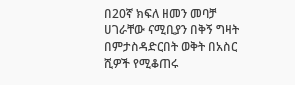በ20ኛ ክፍለ ዘመን መባቻ ሀገራቸው ናሚቢያን በቅኝ ግዛት በምታስዳድርበት ወቅት በአስር ሺዎች የሚቆጠሩ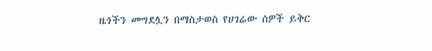ዜጎችን መግደሏን በማስታወስ የሀገሬው ሰዎች ይቅር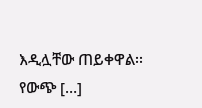እዲሏቸው ጠይቀዋል፡፡ የውጭ […]